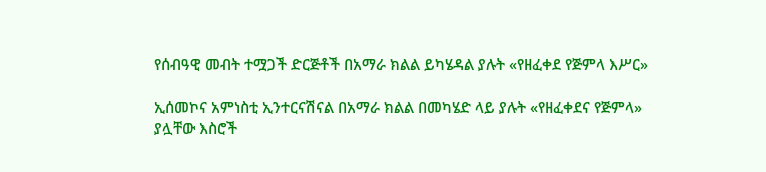የሰብዓዊ መብት ተሟጋች ድርጅቶች በአማራ ክልል ይካሄዳል ያሉት «የዘፈቀደ የጅምላ እሥር»

ኢሰመኮና አምነስቲ ኢንተርናሽናል በአማራ ክልል በመካሄድ ላይ ያሉት «የዘፈቀደና የጅምላ» ያሏቸው እስሮች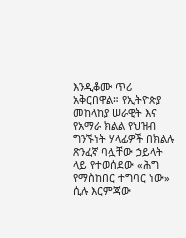እንዲቆሙ ጥሪ አቅርበዋል። የኢትዮጵያ መከላከያ ሠራዊት እና የአማራ ክልል የህዝብ ግንኙነት ሃላፊዎች በክልሉ ጽንፈኛ ባሏቸው ኃይላት ላይ የተወሰደው «ሕግ የማስከበር ተግባር ነው» ሲሉ እርምጃው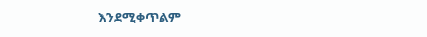እንደሚቀጥልም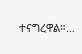ተናግረዋል።…